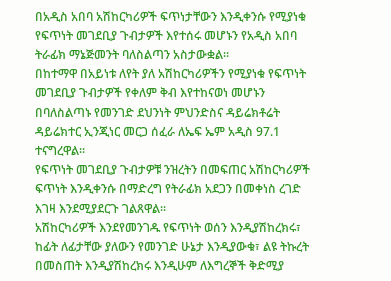በአዲስ አበባ አሽከርካሪዎች ፍጥነታቸውን እንዲቀንሱ የሚያነቁ የፍጥነት መገደቢያ ጉብታዎች እየተሰሩ መሆኑን የአዲስ አበባ ትራፊክ ማኔጅመንት ባለስልጣን አስታውቋል፡፡
በከተማዋ በአይነቱ ለየት ያለ አሽከርካሪዎችን የሚያነቁ የፍጥነት መገደቢያ ጉብታዎች የቀለም ቅብ እየተከናወነ መሆኑን በባለስልጣኑ የመንገድ ደህንነት ምህንድስና ዳይሬክቶሬት ዳይሬክተር ኢንጂነር መርጋ ሰፈራ ለኤፍ ኤም አዲስ 97.1 ተናግረዋል፡፡
የፍጥነት መገደቢያ ጉብታዎቹ ንዝረትን በመፍጠር አሽከርካሪዎች ፍጥነት እንዲቀንሱ በማድረግ የትራፊክ አደጋን በመቀነስ ረገድ እገዛ እንደሚያደርጉ ገልጸዋል፡፡
አሽከርካሪዎች እንደየመንገዱ የፍጥነት ወሰን እንዲያሽከረክሩ፣ ከፊት ለፊታቸው ያለውን የመንገድ ሁኔታ እንዲያውቁ፣ ልዩ ትኩረት በመስጠት እንዲያሽከረክሩ እንዲሁም ለእግረኞች ቅድሚያ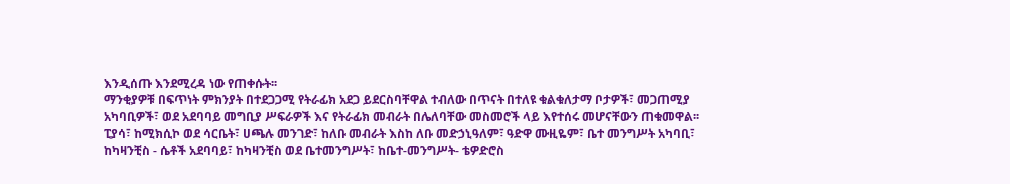እንዲሰጡ እንደሚረዳ ነው የጠቀሱት፡፡
ማንቂያዎቹ በፍጥነት ምክንያት በተደጋጋሚ የትራፊክ አደጋ ይደርስባቸዋል ተብለው በጥናት በተለዩ ቁልቁለታማ ቦታዎች፣ መጋጠሚያ አካባቢዎች፣ ወደ አደባባይ መግቢያ ሥፍራዎች እና የትራፊክ መብራት በሌለባቸው መስመሮች ላይ እየተሰሩ መሆናቸውን ጠቁመዋል፡፡
ፒያሳ፣ ከሚክሲኮ ወደ ሳርቤት፣ ሀጫሉ መንገድ፣ ከለቡ መብራት እስከ ለቡ መድኃኒዓለም፣ ዓድዋ ሙዚዬም፣ ቤተ መንግሥት አካባቢ፣ ከካዛንቺስ - ሴቶች አደባባይ፣ ከካዛንቺስ ወደ ቤተመንግሥት፣ ከቤተ-መንግሥት- ቴዎድሮስ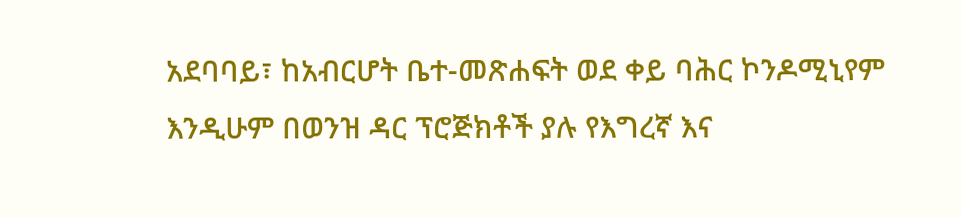አደባባይ፣ ከአብርሆት ቤተ-መጽሐፍት ወደ ቀይ ባሕር ኮንዶሚኒየም እንዲሁም በወንዝ ዳር ፕሮጅክቶች ያሉ የእግረኛ እና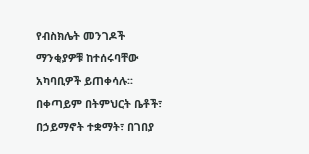የብስክሌት መንገዶች ማንቂያዎቹ ከተሰሩባቸው አካባቢዎች ይጠቀሳሉ፡፡
በቀጣይም በትምህርት ቤቶች፣ በኃይማኖት ተቋማት፣ በገበያ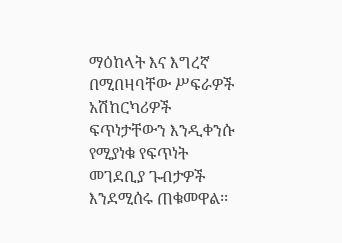ማዕከላት እና እግረኛ በሚበዛባቸው ሥፍራዎች አሽከርካሪዎች ፍጥነታቸውን እንዲቀንሱ የሚያነቁ የፍጥነት መገደቢያ ጉብታዎች እንደሚሰሩ ጠቁመዋል፡፡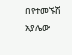በየተመኙሽ አያሌው